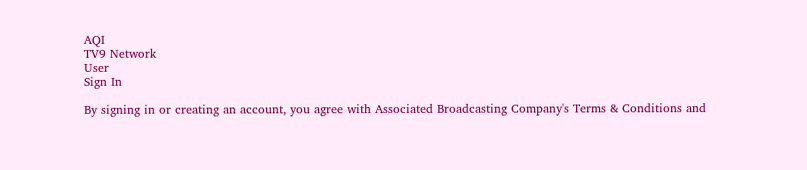AQI
TV9 Network
User
Sign In

By signing in or creating an account, you agree with Associated Broadcasting Company's Terms & Conditions and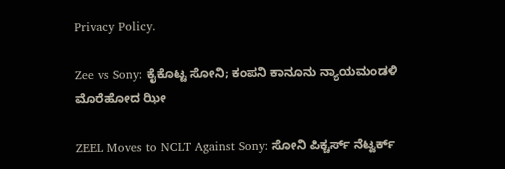Privacy Policy.

Zee vs Sony: ಕೈಕೊಟ್ಟ ಸೋನಿ; ಕಂಪನಿ ಕಾನೂನು ನ್ಯಾಯಮಂಡಳಿ ಮೊರೆಹೋದ ಝೀ

ZEEL Moves to NCLT Against Sony: ಸೋನಿ ಪಿಕ್ಚರ್ಸ್ ನೆಟ್ವರ್ಕ್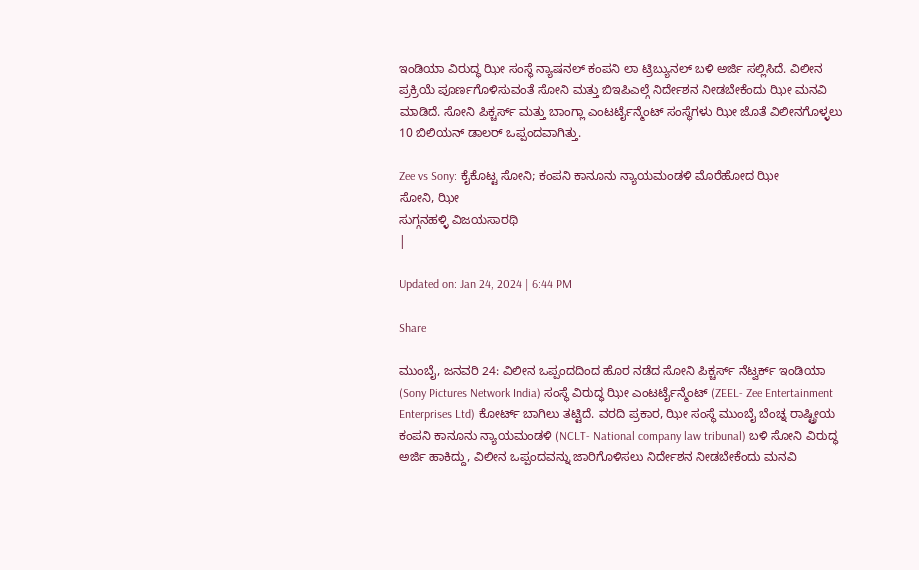ಇಂಡಿಯಾ ವಿರುದ್ಧ ಝೀ ಸಂಸ್ಥೆ ನ್ಯಾಷನಲ್ ಕಂಪನಿ ಲಾ ಟ್ರಿಬ್ಯುನಲ್ ಬಳಿ ಅರ್ಜಿ ಸಲ್ಲಿಸಿದೆ. ವಿಲೀನ ಪ್ರಕ್ರಿಯೆ ಪೂರ್ಣಗೊಳಿಸುವಂತೆ ಸೋನಿ ಮತ್ತು ಬಿಇಪಿಎಲ್ಗೆ ನಿರ್ದೇಶನ ನೀಡಬೇಕೆಂದು ಝೀ ಮನವಿ ಮಾಡಿದೆ. ಸೋನಿ ಪಿಕ್ಚರ್ಸ್ ಮತ್ತು ಬಾಂಗ್ಲಾ ಎಂಟರ್ಟೈನ್ಮೆಂಟ್ ಸಂಸ್ಥೆಗಳು ಝೀ ಜೊತೆ ವಿಲೀನಗೊಳ್ಳಲು 10 ಬಿಲಿಯನ್ ಡಾಲರ್ ಒಪ್ಪಂದವಾಗಿತ್ತು.

Zee vs Sony: ಕೈಕೊಟ್ಟ ಸೋನಿ; ಕಂಪನಿ ಕಾನೂನು ನ್ಯಾಯಮಂಡಳಿ ಮೊರೆಹೋದ ಝೀ
ಸೋನಿ, ಝೀ
ಸುಗ್ಗನಹಳ್ಳಿ ವಿಜಯಸಾರಥಿ
|

Updated on: Jan 24, 2024 | 6:44 PM

Share

ಮುಂಬೈ, ಜನವರಿ 24: ವಿಲೀನ ಒಪ್ಪಂದದಿಂದ ಹೊರ ನಡೆದ ಸೋನಿ ಪಿಕ್ಚರ್ಸ್ ನೆಟ್ವರ್ಕ್ ಇಂಡಿಯಾ (Sony Pictures Network India) ಸಂಸ್ಥೆ ವಿರುದ್ಧ ಝೀ ಎಂಟರ್ಟೈನ್ಮೆಂಟ್ (ZEEL- Zee Entertainment Enterprises Ltd) ಕೋರ್ಟ್ ಬಾಗಿಲು ತಟ್ಟಿದೆ. ವರದಿ ಪ್ರಕಾರ, ಝೀ ಸಂಸ್ಥೆ ಮುಂಬೈ ಬೆಂಚ್ನ ರಾಷ್ಟ್ರೀಯ ಕಂಪನಿ ಕಾನೂನು ನ್ಯಾಯಮಂಡಳಿ (NCLT- National company law tribunal) ಬಳಿ ಸೋನಿ ವಿರುದ್ಧ ಅರ್ಜಿ ಹಾಕಿದ್ದು, ವಿಲೀನ ಒಪ್ಪಂದವನ್ನು ಜಾರಿಗೊಳಿಸಲು ನಿರ್ದೇಶನ ನೀಡಬೇಕೆಂದು ಮನವಿ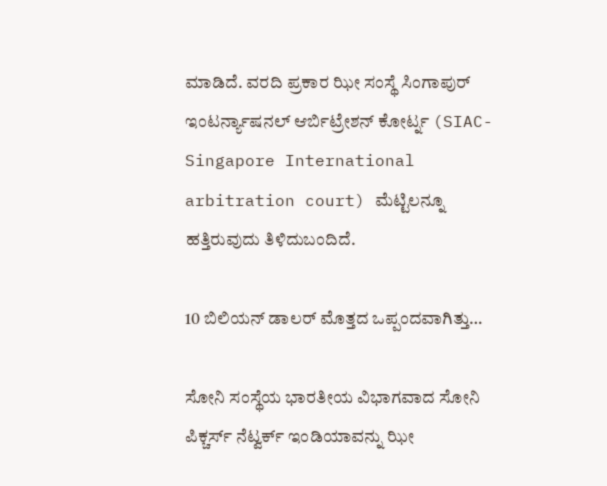ಮಾಡಿದೆ. ವರದಿ ಪ್ರಕಾರ ಝೀ ಸಂಸ್ಥೆ ಸಿಂಗಾಪುರ್ ಇಂಟರ್ನ್ಯಾಷನಲ್ ಆರ್ಬಿಟ್ರೇಶನ್ ಕೋರ್ಟ್ನ (SIAC- Singapore International arbitration court) ಮೆಟ್ಟಿಲನ್ನೂ ಹತ್ತಿರುವುದು ತಿಳಿದುಬಂದಿದೆ.

10 ಬಿಲಿಯನ್ ಡಾಲರ್ ಮೊತ್ತದ ಒಪ್ಪಂದವಾಗಿತ್ತು…

ಸೋನಿ ಸಂಸ್ಥೆಯ ಭಾರತೀಯ ವಿಭಾಗವಾದ ಸೋನಿ ಪಿಕ್ಚರ್ಸ್ ನೆಟ್ವರ್ಕ್ ಇಂಡಿಯಾವನ್ನು ಝೀ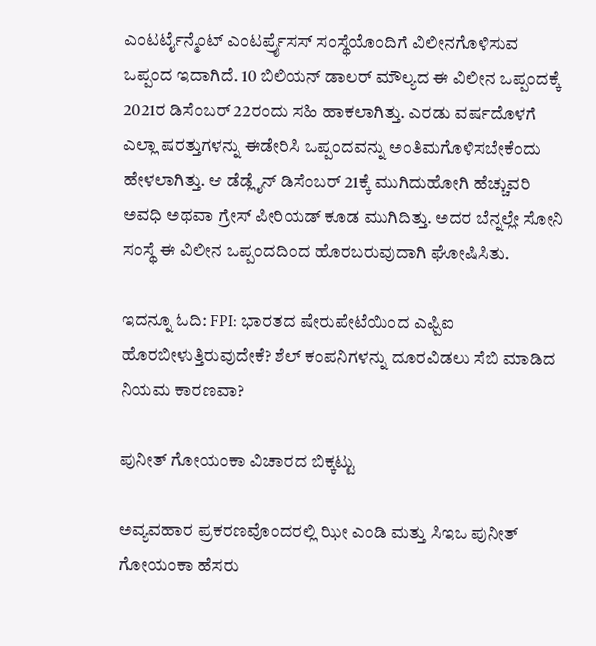ಎಂಟರ್ಟೈನ್ಮೆಂಟ್ ಎಂಟರ್ಪ್ರೈಸಸ್ ಸಂಸ್ಥೆಯೊಂದಿಗೆ ವಿಲೀನಗೊಳಿಸುವ ಒಪ್ಪಂದ ಇದಾಗಿದೆ. 10 ಬಿಲಿಯನ್ ಡಾಲರ್ ಮೌಲ್ಯದ ಈ ವಿಲೀನ ಒಪ್ಪಂದಕ್ಕೆ 2021ರ ಡಿಸೆಂಬರ್ 22ರಂದು ಸಹಿ ಹಾಕಲಾಗಿತ್ತು. ಎರಡು ವರ್ಷದೊಳಗೆ ಎಲ್ಲಾ ಷರತ್ತುಗಳನ್ನು ಈಡೇರಿಸಿ ಒಪ್ಪಂದವನ್ನು ಅಂತಿಮಗೊಳಿಸಬೇಕೆಂದು ಹೇಳಲಾಗಿತ್ತು. ಆ ಡೆಡ್ಲೈನ್ ಡಿಸೆಂಬರ್ 21ಕ್ಕೆ ಮುಗಿದುಹೋಗಿ ಹೆಚ್ಚುವರಿ ಅವಧಿ ಅಥವಾ ಗ್ರೇಸ್ ಪೀರಿಯಡ್ ಕೂಡ ಮುಗಿದಿತ್ತು. ಅದರ ಬೆನ್ನಲ್ಲೇ ಸೋನಿ ಸಂಸ್ಥೆ ಈ ವಿಲೀನ ಒಪ್ಪಂದದಿಂದ ಹೊರಬರುವುದಾಗಿ ಘೋಷಿಸಿತು.

ಇದನ್ನೂ ಓದಿ: FPI: ಭಾರತದ ಷೇರುಪೇಟೆಯಿಂದ ಎಫ್ಪಿಐ ಹೊರಬೀಳುತ್ತಿರುವುದೇಕೆ? ಶೆಲ್ ಕಂಪನಿಗಳನ್ನು ದೂರವಿಡಲು ಸೆಬಿ ಮಾಡಿದ ನಿಯಮ ಕಾರಣವಾ?

ಪುನೀತ್ ಗೋಯಂಕಾ ವಿಚಾರದ ಬಿಕ್ಕಟ್ಟು

ಅವ್ಯವಹಾರ ಪ್ರಕರಣವೊಂದರಲ್ಲಿ ಝೀ ಎಂಡಿ ಮತ್ತು ಸಿಇಒ ಪುನೀತ್ ಗೋಯಂಕಾ ಹೆಸರು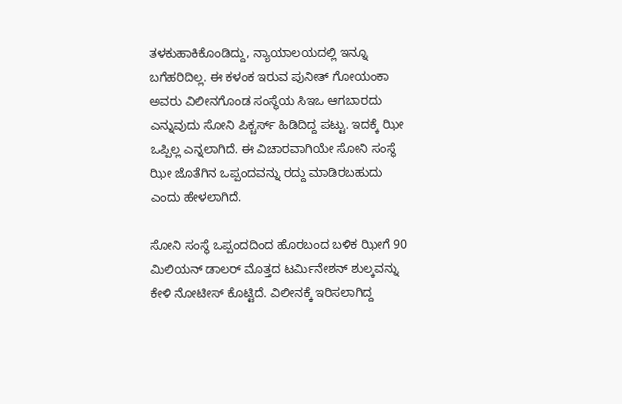ತಳಕುಹಾಕಿಕೊಂಡಿದ್ದು, ನ್ಯಾಯಾಲಯದಲ್ಲಿ ಇನ್ನೂ ಬಗೆಹರಿದಿಲ್ಲ. ಈ ಕಳಂಕ ಇರುವ ಪುನೀತ್ ಗೋಯಂಕಾ ಅವರು ವಿಲೀನಗೊಂಡ ಸಂಸ್ಥೆಯ ಸಿಇಒ ಆಗಬಾರದು ಎನ್ನುವುದು ಸೋನಿ ಪಿಕ್ಚರ್ಸ್ ಹಿಡಿದಿದ್ದ ಪಟ್ಟು. ಇದಕ್ಕೆ ಝೀ ಒಪ್ಪಿಲ್ಲ ಎನ್ನಲಾಗಿದೆ. ಈ ವಿಚಾರವಾಗಿಯೇ ಸೋನಿ ಸಂಸ್ಥೆ ಝೀ ಜೊತೆಗಿನ ಒಪ್ಪಂದವನ್ನು ರದ್ದು ಮಾಡಿರಬಹುದು ಎಂದು ಹೇಳಲಾಗಿದೆ.

ಸೋನಿ ಸಂಸ್ಥೆ ಒಪ್ಪಂದದಿಂದ ಹೊರಬಂದ ಬಳಿಕ ಝೀಗೆ 90 ಮಿಲಿಯನ್ ಡಾಲರ್ ಮೊತ್ತದ ಟರ್ಮಿನೇಶನ್ ಶುಲ್ಕವನ್ನು ಕೇಳಿ ನೋಟೀಸ್ ಕೊಟ್ಟಿದೆ. ವಿಲೀನಕ್ಕೆ ಇರಿಸಲಾಗಿದ್ದ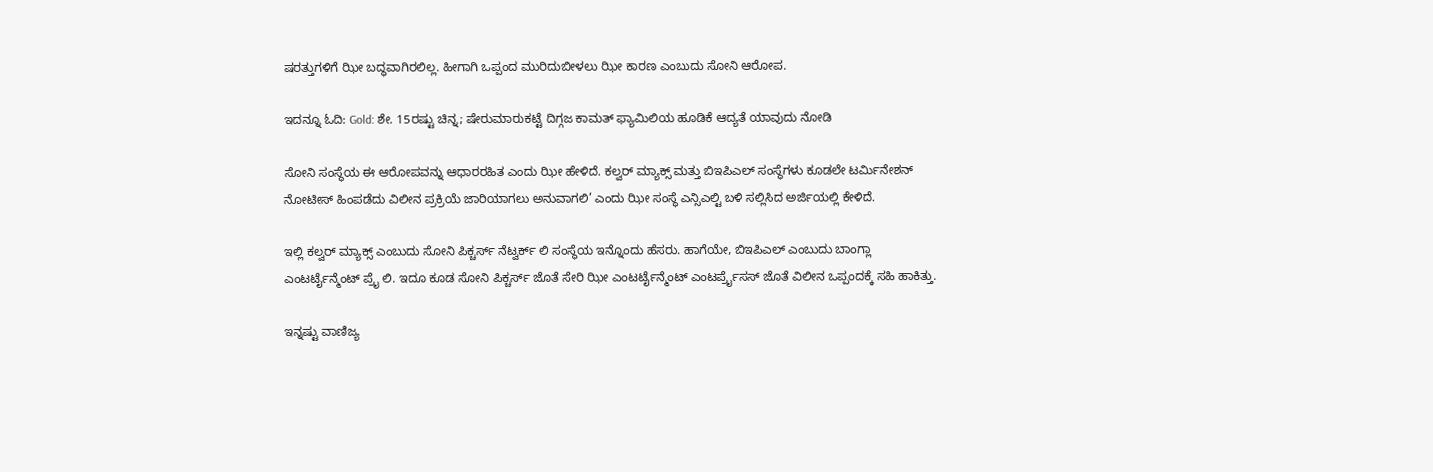ಷರತ್ತುಗಳಿಗೆ ಝೀ ಬದ್ಧವಾಗಿರಲಿಲ್ಲ. ಹೀಗಾಗಿ ಒಪ್ಪಂದ ಮುರಿದುಬೀಳಲು ಝೀ ಕಾರಣ ಎಂಬುದು ಸೋನಿ ಆರೋಪ.

ಇದನ್ನೂ ಓದಿ: Gold: ಶೇ. 15ರಷ್ಟು ಚಿನ್ನ; ಷೇರುಮಾರುಕಟ್ಟೆ ದಿಗ್ಗಜ ಕಾಮತ್ ಫ್ಯಾಮಿಲಿಯ ಹೂಡಿಕೆ ಆದ್ಯತೆ ಯಾವುದು ನೋಡಿ

ಸೋನಿ ಸಂಸ್ಥೆಯ ಈ ಆರೋಪವನ್ನು ಆಧಾರರಹಿತ ಎಂದು ಝೀ ಹೇಳಿದೆ. ಕಲ್ವರ್ ಮ್ಯಾಕ್ಸ್ ಮತ್ತು ಬಿಇಪಿಎಲ್ ಸಂಸ್ಥೆಗಳು ಕೂಡಲೇ ಟರ್ಮಿನೇಶನ್ ನೋಟೀಸ್ ಹಿಂಪಡೆದು ವಿಲೀನ ಪ್ರಕ್ರಿಯೆ ಜಾರಿಯಾಗಲು ಅನುವಾಗಲಿ’ ಎಂದು ಝೀ ಸಂಸ್ಥೆ ಎನ್ಸಿಎಲ್ಟಿ ಬಳಿ ಸಲ್ಲಿಸಿದ ಅರ್ಜಿಯಲ್ಲಿ ಕೇಳಿದೆ.

ಇಲ್ಲಿ ಕಲ್ವರ್ ಮ್ಯಾಕ್ಸ್ ಎಂಬುದು ಸೋನಿ ಪಿಕ್ಚರ್ಸ್ ನೆಟ್ವರ್ಕ್ ಲಿ ಸಂಸ್ಥೆಯ ಇನ್ನೊಂದು ಹೆಸರು. ಹಾಗೆಯೇ, ಬಿಇಪಿಎಲ್ ಎಂಬುದು ಬಾಂಗ್ಲಾ ಎಂಟರ್ಟೈನ್ಮೆಂಟ್ ಪ್ರೈ ಲಿ. ಇದೂ ಕೂಡ ಸೋನಿ ಪಿಕ್ಚರ್ಸ್ ಜೊತೆ ಸೇರಿ ಝೀ ಎಂಟರ್ಟೈನ್ಮೆಂಟ್ ಎಂಟರ್ಪ್ರೈಸಸ್ ಜೊತೆ ವಿಲೀನ ಒಪ್ಪಂದಕ್ಕೆ ಸಹಿ ಹಾಕಿತ್ತು.

ಇನ್ನಷ್ಟು ವಾಣಿಜ್ಯ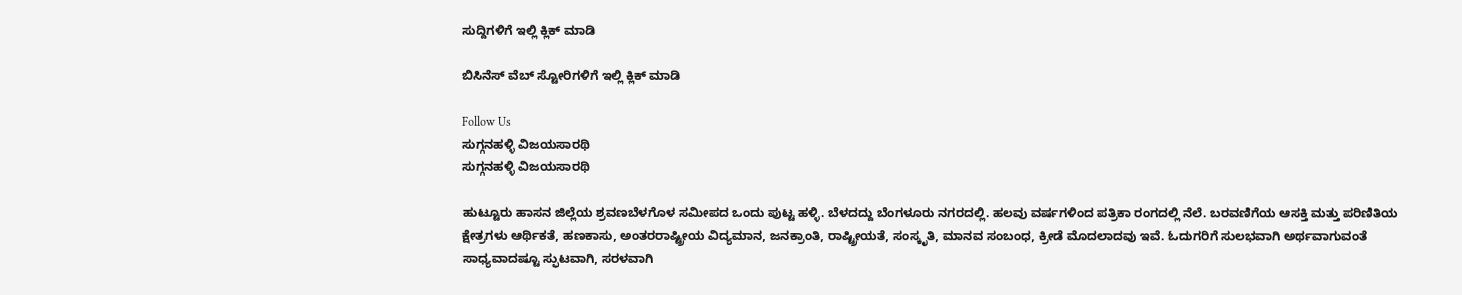ಸುದ್ದಿಗಳಿಗೆ ಇಲ್ಲಿ ಕ್ಲಿಕ್ ಮಾಡಿ

ಬಿಸಿನೆಸ್ ವೆಬ್ ಸ್ಟೋರಿಗಳಿಗೆ ಇಲ್ಲಿ ಕ್ಲಿಕ್ ಮಾಡಿ

Follow Us
ಸುಗ್ಗನಹಳ್ಳಿ ವಿಜಯಸಾರಥಿ
ಸುಗ್ಗನಹಳ್ಳಿ ವಿಜಯಸಾರಥಿ

ಹುಟ್ಟೂರು ಹಾಸನ ಜಿಲ್ಲೆಯ ಶ್ರವಣಬೆಳಗೊಳ ಸಮೀಪದ ಒಂದು ಪುಟ್ಟ ಹಳ್ಳಿ. ಬೆಳದದ್ದು ಬೆಂಗಳೂರು ನಗರದಲ್ಲಿ. ಹಲವು ವರ್ಷಗಳಿಂದ ಪತ್ರಿಕಾ ರಂಗದಲ್ಲಿ ನೆಲೆ. ಬರವಣಿಗೆಯ ಆಸಕ್ತಿ ಮತ್ತು ಪರಿಣಿತಿಯ ಕ್ಷೇತ್ರಗಳು ಆರ್ಥಿಕತೆ, ಹಣಕಾಸು, ಅಂತರರಾಷ್ಟ್ರೀಯ ವಿದ್ಯಮಾನ, ಜನಕ್ರಾಂತಿ, ರಾಷ್ಟ್ರೀಯತೆ, ಸಂಸ್ಕೃತಿ, ಮಾನವ ಸಂಬಂಧ, ಕ್ರೀಡೆ ಮೊದಲಾದವು ಇವೆ. ಓದುಗರಿಗೆ ಸುಲಭವಾಗಿ ಅರ್ಥವಾಗುವಂತೆ ಸಾಧ್ಯವಾದಷ್ಟೂ ಸ್ಫುಟವಾಗಿ, ಸರಳವಾಗಿ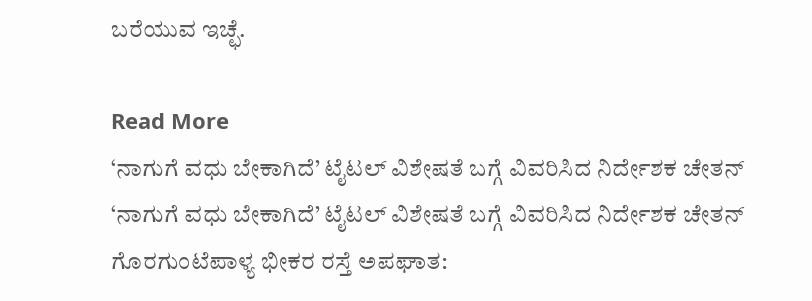ಬರೆಯುವ ಇಚ್ಛೆ.

Read More
‘ನಾಗುಗೆ ವಧು ಬೇಕಾಗಿದೆ’ ಟೈಟಲ್ ವಿಶೇಷತೆ ಬಗ್ಗೆ ವಿವರಿಸಿದ ನಿರ್ದೇಶಕ ಚೇತನ್
‘ನಾಗುಗೆ ವಧು ಬೇಕಾಗಿದೆ’ ಟೈಟಲ್ ವಿಶೇಷತೆ ಬಗ್ಗೆ ವಿವರಿಸಿದ ನಿರ್ದೇಶಕ ಚೇತನ್
ಗೊರಗುಂಟೆಪಾಳ್ಯ ಭೀಕರ ರಸ್ತೆ ಅಪಘಾತ: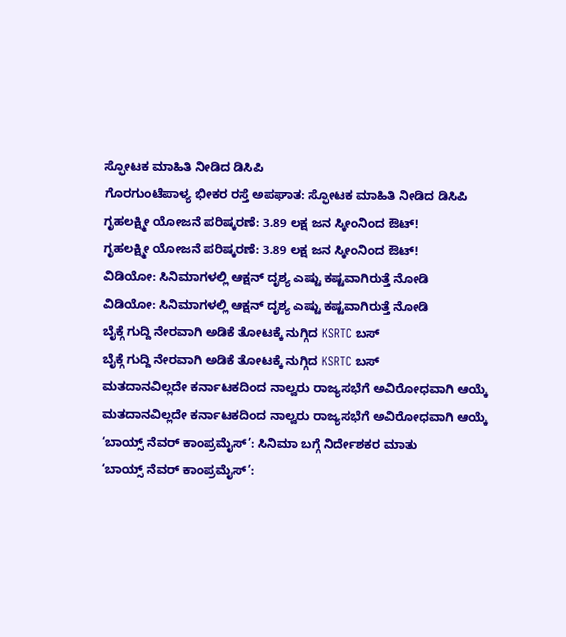ಸ್ಫೋಟಕ ಮಾಹಿತಿ ನೀಡಿದ ಡಿಸಿಪಿ
ಗೊರಗುಂಟೆಪಾಳ್ಯ ಭೀಕರ ರಸ್ತೆ ಅಪಘಾತ: ಸ್ಫೋಟಕ ಮಾಹಿತಿ ನೀಡಿದ ಡಿಸಿಪಿ
ಗೃಹಲಕ್ಷ್ಮೀ ಯೋಜನೆ ಪರಿಷ್ಕರಣೆ: 3.89 ಲಕ್ಷ ಜನ ಸ್ಕೀಂನಿಂದ ಔಟ್!
ಗೃಹಲಕ್ಷ್ಮೀ ಯೋಜನೆ ಪರಿಷ್ಕರಣೆ: 3.89 ಲಕ್ಷ ಜನ ಸ್ಕೀಂನಿಂದ ಔಟ್!
ವಿಡಿಯೋ: ಸಿನಿಮಾಗಳಲ್ಲಿ ಆಕ್ಷನ್ ದೃಶ್ಯ ಎಷ್ಟು ಕಷ್ಟವಾಗಿರುತ್ತೆ ನೋಡಿ
ವಿಡಿಯೋ: ಸಿನಿಮಾಗಳಲ್ಲಿ ಆಕ್ಷನ್ ದೃಶ್ಯ ಎಷ್ಟು ಕಷ್ಟವಾಗಿರುತ್ತೆ ನೋಡಿ
ಬೈಕ್ಗೆ ಗುದ್ದಿ ನೇರವಾಗಿ ಅಡಿಕೆ ತೋಟಕ್ಕೆ ನುಗ್ಗಿದ KSRTC ಬಸ್
ಬೈಕ್ಗೆ ಗುದ್ದಿ ನೇರವಾಗಿ ಅಡಿಕೆ ತೋಟಕ್ಕೆ ನುಗ್ಗಿದ KSRTC ಬಸ್
ಮತದಾನವಿಲ್ಲದೇ ಕರ್ನಾಟಕದಿಂದ ನಾಲ್ವರು ರಾಜ್ಯಸಭೆಗೆ ಅವಿರೋಧವಾಗಿ ಆಯ್ಕೆ
ಮತದಾನವಿಲ್ಲದೇ ಕರ್ನಾಟಕದಿಂದ ನಾಲ್ವರು ರಾಜ್ಯಸಭೆಗೆ ಅವಿರೋಧವಾಗಿ ಆಯ್ಕೆ
‘ಬಾಯ್ಸ್ ನೆವರ್ ಕಾಂಪ್ರಮೈಸ್’: ಸಿನಿಮಾ ಬಗ್ಗೆ ನಿರ್ದೇಶಕರ ಮಾತು
‘ಬಾಯ್ಸ್ ನೆವರ್ ಕಾಂಪ್ರಮೈಸ್’: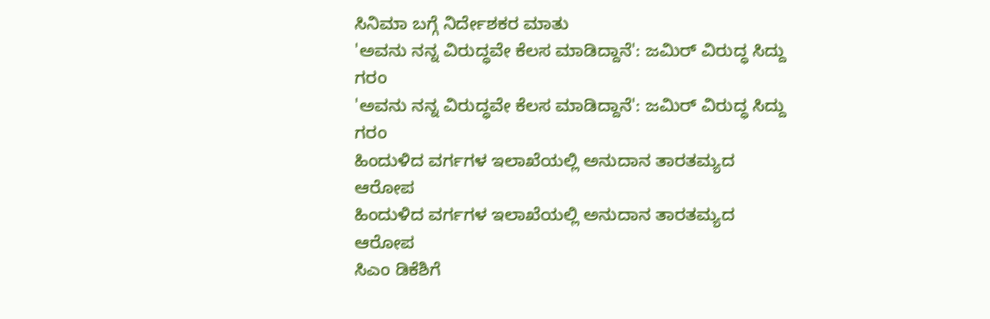ಸಿನಿಮಾ ಬಗ್ಗೆ ನಿರ್ದೇಶಕರ ಮಾತು
'ಅವನು ನನ್ನ ವಿರುದ್ಧವೇ ಕೆಲಸ ಮಾಡಿದ್ದಾನೆ': ಜಮಿರ್ ವಿರುದ್ಧ ಸಿದ್ದು ಗರಂ
'ಅವನು ನನ್ನ ವಿರುದ್ಧವೇ ಕೆಲಸ ಮಾಡಿದ್ದಾನೆ': ಜಮಿರ್ ವಿರುದ್ಧ ಸಿದ್ದು ಗರಂ
ಹಿಂದುಳಿದ ವರ್ಗಗಳ ಇಲಾಖೆಯಲ್ಲಿ ಅನುದಾನ ತಾರತಮ್ಯದ ಆರೋಪ
ಹಿಂದುಳಿದ ವರ್ಗಗಳ ಇಲಾಖೆಯಲ್ಲಿ ಅನುದಾನ ತಾರತಮ್ಯದ ಆರೋಪ
ಸಿಎಂ ಡಿಕೆಶಿಗೆ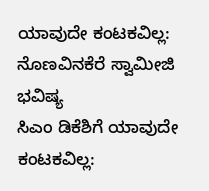ಯಾವುದೇ ಕಂಟಕವಿಲ್ಲ: ನೊಣವಿನಕೆರೆ ಸ್ವಾಮೀಜಿ ಭವಿಷ್ಯ
ಸಿಎಂ ಡಿಕೆಶಿಗೆ ಯಾವುದೇ ಕಂಟಕವಿಲ್ಲ: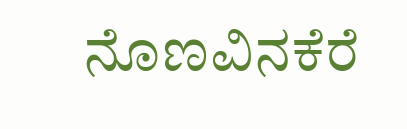ನೊಣವಿನಕೆರೆ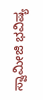ಸ್ವಾಮೀಜಿ ಭವಿಷ್ಯ